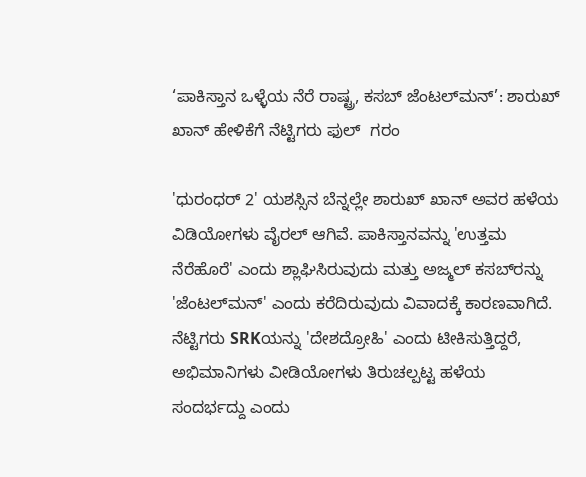‘ಪಾಕಿಸ್ತಾನ ಒಳ್ಳೆಯ ನೆರೆ ರಾಷ್ಟ್ರ, ಕಸಬ್ ಜೆಂಟಲ್‌ಮನ್’: ಶಾರುಖ್ ಖಾನ್ ಹೇಳಿಕೆಗೆ ನೆಟ್ಟಿಗರು ಫುಲ್  ಗರಂ

'ಧುರಂಧರ್ 2' ಯಶಸ್ಸಿನ ಬೆನ್ನಲ್ಲೇ ಶಾರುಖ್ ಖಾನ್ ಅವರ ಹಳೆಯ ವಿಡಿಯೋಗಳು ವೈರಲ್ ಆಗಿವೆ. ಪಾಕಿಸ್ತಾನವನ್ನು 'ಉತ್ತಮ ನೆರೆಹೊರೆ' ಎಂದು ಶ್ಲಾಘಿಸಿರುವುದು ಮತ್ತು ಅಜ್ಮಲ್ ಕಸಬ್‌ರನ್ನು 'ಜೆಂಟಲ್‌ಮನ್' ಎಂದು ಕರೆದಿರುವುದು ವಿವಾದಕ್ಕೆ ಕಾರಣವಾಗಿದೆ. ನೆಟ್ಟಿಗರು SRKಯನ್ನು 'ದೇಶದ್ರೋಹಿ' ಎಂದು ಟೀಕಿಸುತ್ತಿದ್ದರೆ, ಅಭಿಮಾನಿಗಳು ವೀಡಿಯೋಗಳು ತಿರುಚಲ್ಪಟ್ಟ ಹಳೆಯ ಸಂದರ್ಭದ್ದು ಎಂದು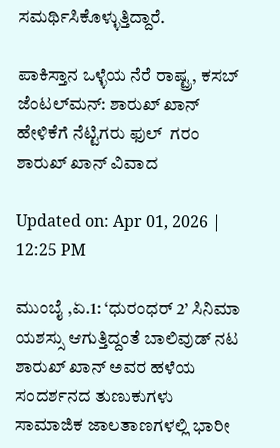ಸಮರ್ಥಿಸಿಕೊಳ್ಳುತ್ತಿದ್ದಾರೆ.

ಪಾಕಿಸ್ತಾನ ಒಳ್ಳೆಯ ನೆರೆ ರಾಷ್ಟ್ರ, ಕಸಬ್ ಜೆಂಟಲ್‌ಮನ್: ಶಾರುಖ್ ಖಾನ್ ಹೇಳಿಕೆಗೆ ನೆಟ್ಟಿಗರು ಫುಲ್  ಗರಂ
ಶಾರುಖ್ ಖಾನ್ ವಿವಾದ

Updated on: Apr 01, 2026 | 12:25 PM

ಮುಂಬೈ ,ಏ.1: ‘ಧುರಂಧರ್ 2’ ಸಿನಿಮಾ ಯಶಸ್ಸು ಆಗುತ್ತಿದ್ದಂತೆ ಬಾಲಿವುಡ್ ನಟ ಶಾರುಖ್ ಖಾನ್ ಅವರ ಹಳೆಯ ಸಂದರ್ಶನದ ತುಣುಕುಗಳು ಸಾಮಾಜಿಕ ಜಾಲತಾಣಗಳಲ್ಲಿ ಭಾರೀ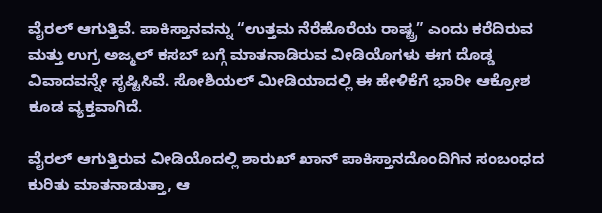ವೈರಲ್ ಆಗುತ್ತಿವೆ. ಪಾಕಿಸ್ತಾನವನ್ನು “ಉತ್ತಮ ನೆರೆಹೊರೆಯ ರಾಷ್ಟ್ರ” ಎಂದು ಕರೆದಿರುವ ಮತ್ತು ಉಗ್ರ ಅಜ್ಮಲ್ ಕಸಬ್ ಬಗ್ಗೆ ಮಾತನಾಡಿರುವ ವೀಡಿಯೊಗಳು ಈಗ ದೊಡ್ಡ ವಿವಾದವನ್ನೇ ಸೃಷ್ಟಿಸಿವೆ. ಸೋಶಿಯಲ್ ಮೀಡಿಯಾದಲ್ಲಿ ಈ ಹೇಳಿಕೆಗೆ ಭಾರೀ ಆಕ್ರೋಶ ಕೂಡ ವ್ಯಕ್ತವಾಗಿದೆ.

ವೈರಲ್ ಆಗುತ್ತಿರುವ ವೀಡಿಯೊದಲ್ಲಿ ಶಾರುಖ್ ಖಾನ್ ಪಾಕಿಸ್ತಾನದೊಂದಿಗಿನ ಸಂಬಂಧದ ಕುರಿತು ಮಾತನಾಡುತ್ತಾ, ಆ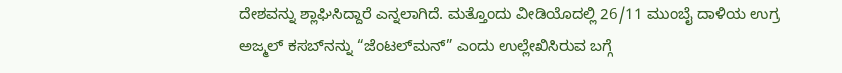ದೇಶವನ್ನು ಶ್ಲಾಘಿಸಿದ್ದಾರೆ ಎನ್ನಲಾಗಿದೆ. ಮತ್ತೊಂದು ವೀಡಿಯೊದಲ್ಲಿ 26/11 ಮುಂಬೈ ದಾಳಿಯ ಉಗ್ರ ಅಜ್ಮಲ್ ಕಸಬ್‌ನನ್ನು “ಜೆಂಟಲ್‌ಮನ್” ಎಂದು ಉಲ್ಲೇಖಿಸಿರುವ ಬಗ್ಗೆ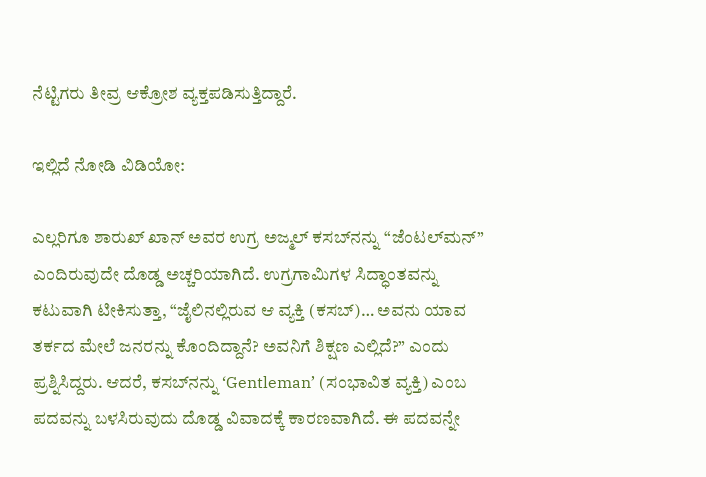ನೆಟ್ಟಿಗರು ತೀವ್ರ ಆಕ್ರೋಶ ವ್ಯಕ್ತಪಡಿಸುತ್ತಿದ್ದಾರೆ.

ಇಲ್ಲಿದೆ ನೋಡಿ ವಿಡಿಯೋ:

ಎಲ್ಲರಿಗೂ ಶಾರುಖ್ ಖಾನ್ ಅವರ ಉಗ್ರ ಅಜ್ಮಲ್ ಕಸಬ್‌ನನ್ನು “ಜೆಂಟಲ್‌ಮನ್” ಎಂದಿರುವುದೇ ದೊಡ್ಡ ಅಚ್ಚರಿಯಾಗಿದೆ. ಉಗ್ರಗಾಮಿಗಳ ಸಿದ್ಧಾಂತವನ್ನು ಕಟುವಾಗಿ ಟೀಕಿಸುತ್ತಾ, “ಜೈಲಿನಲ್ಲಿರುವ ಆ ವ್ಯಕ್ತಿ (ಕಸಬ್)… ಅವನು ಯಾವ ತರ್ಕದ ಮೇಲೆ ಜನರನ್ನು ಕೊಂದಿದ್ದಾನೆ? ಅವನಿಗೆ ಶಿಕ್ಷಣ ಎಲ್ಲಿದೆ?” ಎಂದು ಪ್ರಶ್ನಿಸಿದ್ದರು. ಆದರೆ, ಕಸಬ್‌ನನ್ನು ‘Gentleman’ (ಸಂಭಾವಿತ ವ್ಯಕ್ತಿ) ಎಂಬ ಪದವನ್ನು ಬಳಸಿರುವುದು ದೊಡ್ಡ ವಿವಾದಕ್ಕೆ ಕಾರಣವಾಗಿದೆ. ಈ ಪದವನ್ನೇ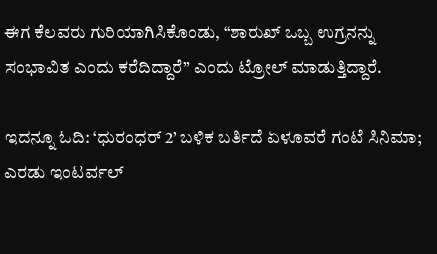ಈಗ ಕೆಲವರು ಗುರಿಯಾಗಿಸಿಕೊಂಡು, “ಶಾರುಖ್ ಒಬ್ಬ ಉಗ್ರನನ್ನು ಸಂಭಾವಿತ ಎಂದು ಕರೆದಿದ್ದಾರೆ” ಎಂದು ಟ್ರೋಲ್ ಮಾಡುತ್ತಿದ್ದಾರೆ.

ಇದನ್ನೂ ಓದಿ: ‘ಧುರಂಧರ್ 2’ ಬಳಿಕ ಬರ್ತಿದೆ ಏಳೂವರೆ ಗಂಟೆ ಸಿನಿಮಾ; ಎರಡು ಇಂಟರ್ವಲ್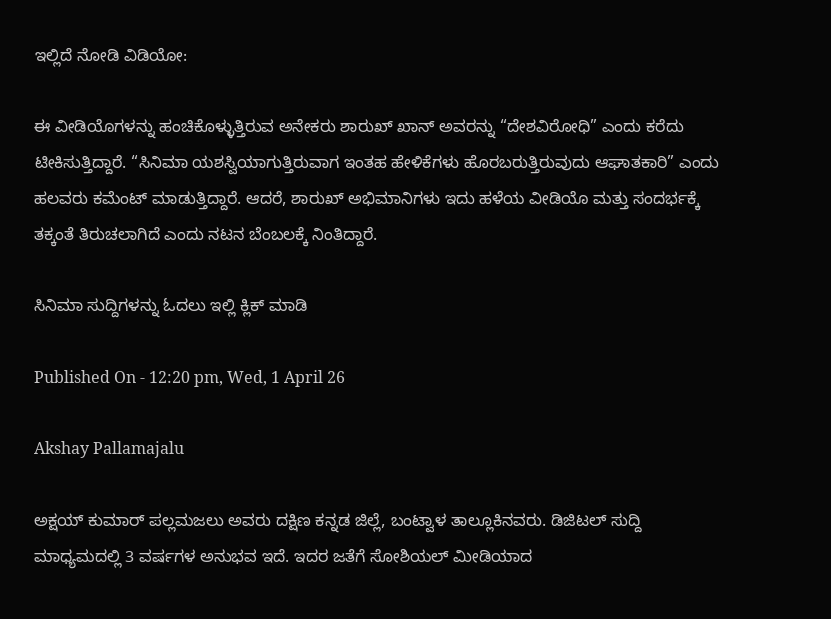ಇಲ್ಲಿದೆ ನೋಡಿ ವಿಡಿಯೋ:

ಈ ವೀಡಿಯೊಗಳನ್ನು ಹಂಚಿಕೊಳ್ಳುತ್ತಿರುವ ಅನೇಕರು ಶಾರುಖ್ ಖಾನ್ ಅವರನ್ನು “ದೇಶವಿರೋಧಿ” ಎಂದು ಕರೆದು ಟೀಕಿಸುತ್ತಿದ್ದಾರೆ. “ಸಿನಿಮಾ ಯಶಸ್ವಿಯಾಗುತ್ತಿರುವಾಗ ಇಂತಹ ಹೇಳಿಕೆಗಳು ಹೊರಬರುತ್ತಿರುವುದು ಆಘಾತಕಾರಿ” ಎಂದು ಹಲವರು ಕಮೆಂಟ್ ಮಾಡುತ್ತಿದ್ದಾರೆ. ಆದರೆ, ಶಾರುಖ್ ಅಭಿಮಾನಿಗಳು ಇದು ಹಳೆಯ ವೀಡಿಯೊ ಮತ್ತು ಸಂದರ್ಭಕ್ಕೆ ತಕ್ಕಂತೆ ತಿರುಚಲಾಗಿದೆ ಎಂದು ನಟನ ಬೆಂಬಲಕ್ಕೆ ನಿಂತಿದ್ದಾರೆ.

ಸಿನಿಮಾ ಸುದ್ದಿಗಳನ್ನು ಓದಲು ಇಲ್ಲಿ ಕ್ಲಿಕ್ ಮಾಡಿ

Published On - 12:20 pm, Wed, 1 April 26

Akshay Pallamajalu

ಅಕ್ಷಯ್ ಕುಮಾರ್ ಪಲ್ಲಮಜಲು ಅವರು ದಕ್ಷಿಣ ಕನ್ನಡ ಜಿಲ್ಲೆ, ಬಂಟ್ವಾಳ ತಾಲ್ಲೂಕಿನವರು. ಡಿಜಿಟಲ್ ಸುದ್ದಿ ಮಾಧ್ಯಮದಲ್ಲಿ 3 ವರ್ಷಗಳ ಅನುಭವ ಇದೆ. ಇದರ ಜತೆಗೆ ಸೋಶಿಯಲ್ ಮೀಡಿಯಾದ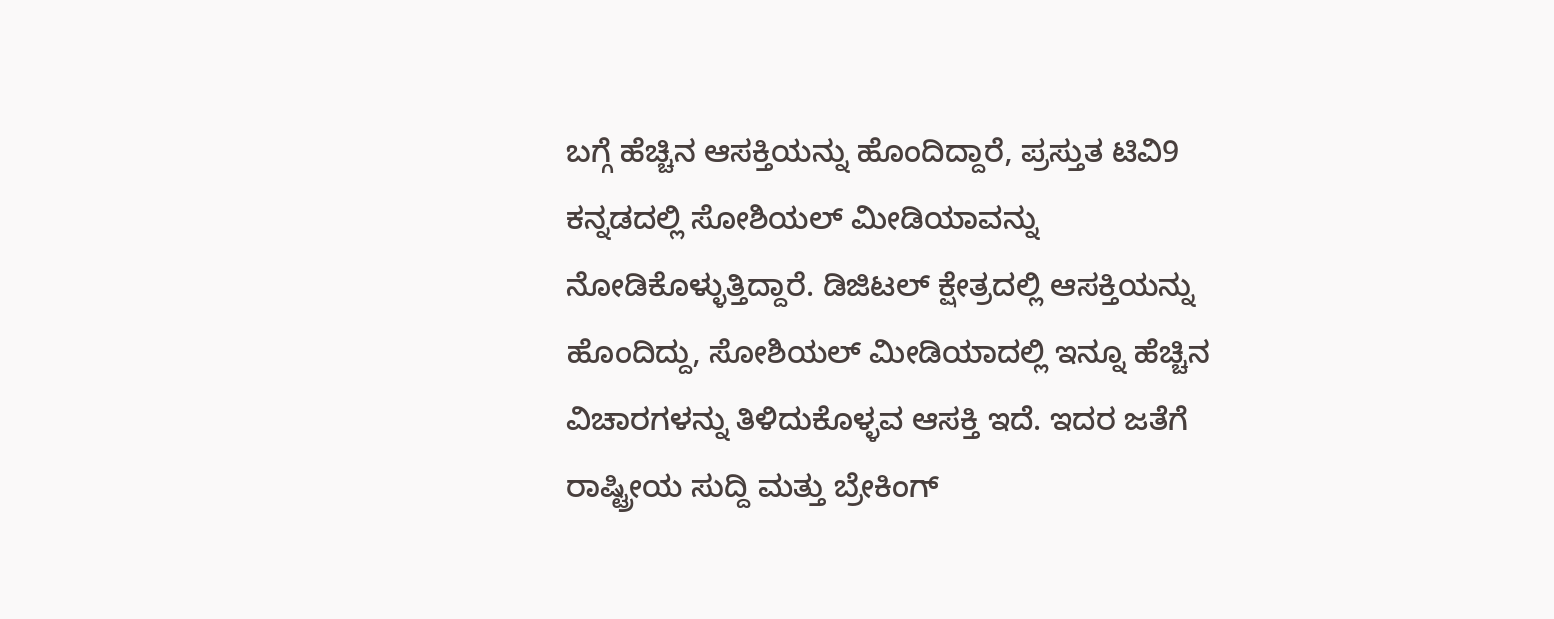ಬಗ್ಗೆ ಹೆಚ್ಚಿನ ಆಸಕ್ತಿಯನ್ನು ಹೊಂದಿದ್ದಾರೆ, ಪ್ರಸ್ತುತ ಟಿವಿ9 ಕನ್ನಡದಲ್ಲಿ ಸೋಶಿಯಲ್ ಮೀಡಿಯಾವನ್ನು ನೋಡಿಕೊಳ್ಳುತ್ತಿದ್ದಾರೆ. ಡಿಜಿಟಲ್ ಕ್ಷೇತ್ರದಲ್ಲಿ ಆಸಕ್ತಿಯನ್ನು ಹೊಂದಿದ್ದು, ಸೋಶಿಯಲ್ ಮೀಡಿಯಾದಲ್ಲಿ ಇನ್ನೂ ಹೆಚ್ಚಿನ ವಿಚಾರಗಳನ್ನು ತಿಳಿದುಕೊಳ್ಳವ ಆಸಕ್ತಿ ಇದೆ. ಇದರ ಜತೆಗೆ ರಾಷ್ಟ್ರೀಯ ಸುದ್ದಿ ಮತ್ತು ಬ್ರೇಕಿಂಗ್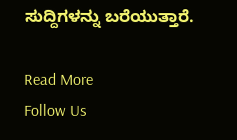ಸುದ್ದಿಗಳನ್ನು ಬರೆಯುತ್ತಾರೆ.

Read More
Follow Us